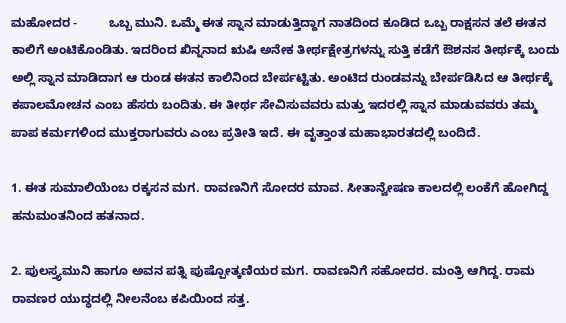ಮಹೋದರ -         ಒಬ್ಬ ಮುನಿ. ಒಮ್ಮೆ ಈತ ಸ್ನಾನ ಮಾಡುತ್ತಿದ್ದಾಗ ನಾತದಿಂದ ಕೂಡಿದ ಒಬ್ಬ ರಾಕ್ಷಸನ ತಲೆ ಈತನ ಕಾಲಿಗೆ ಅಂಟಿಕೊಂಡಿತು. ಇದರಿಂದ ಖಿನ್ನನಾದ ಋಷಿ ಅನೇಕ ತೀರ್ಥಕ್ಷೇತ್ರಗಳನ್ನು ಸುತ್ತಿ ಕಡೆಗೆ ಔಶನಸ ತೀರ್ಥಕ್ಕೆ ಬಂದು ಅಲ್ಲಿ ಸ್ನಾನ ಮಾಡಿದಾಗ ಆ ರುಂಡ ಈತನ ಕಾಲಿನಿಂದ ಬೇರ್ಪಟ್ಟಿತು. ಅಂಟಿದ ರುಂಡವನ್ನು ಬೇರ್ಪಡಿಸಿದ ಆ ತೀರ್ಥಕ್ಕೆ ಕಪಾಲಮೋಚನ ಎಂಬ ಹೆಸರು ಬಂದಿತು. ಈ ತೀರ್ಥ ಸೇವಿಸುವವರು ಮತ್ತು ಇದರಲ್ಲಿ ಸ್ನಾನ ಮಾಡುವವರು ತಮ್ಮ ಪಾಪ ಕರ್ಮಗಳಿಂದ ಮುಕ್ತರಾಗುವರು ಎಂಬ ಪ್ರತೀತಿ ಇದೆ. ಈ ವೃತ್ತಾಂತ ಮಹಾಭಾರತದಲ್ಲಿ ಬಂದಿದೆ.

1. ಈತ ಸುಮಾಲಿಯೆಂಬ ರಕ್ಕಸನ ಮಗ. ರಾವಣನಿಗೆ ಸೋದರ ಮಾವ. ಸೀತಾನ್ವೇಷಣ ಕಾಲದಲ್ಲಿ ಲಂಕೆಗೆ ಹೋಗಿದ್ದ ಹನುಮಂತನಿಂದ ಹತನಾದ.

2. ಪುಲಸ್ತ್ಯಮುನಿ ಹಾಗೂ ಅವನ ಪತ್ನಿ ಪುಷ್ಪೋತ್ಕಣಿಯರ ಮಗ. ರಾವಣನಿಗೆ ಸಹೋದರ. ಮಂತ್ರಿ ಆಗಿದ್ದ. ರಾಮ ರಾವಣರ ಯುದ್ಧದಲ್ಲಿ ನೀಲನೆಂಬ ಕಪಿಯಿಂದ ಸತ್ತ.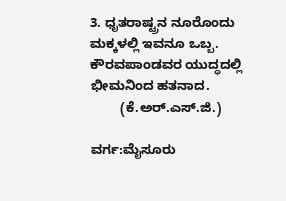3. ಧೃತರಾಷ್ಟ್ರನ ನೂರೊಂದು ಮಕ್ಕಳಲ್ಲಿ ಇವನೂ ಒಬ್ಬ. ಕೌರವಪಾಂಡವರ ಯುದ್ಧದಲ್ಲಿ ಭೀಮನಿಂದ ಹತನಾದ.
        (ಕೆ.ಅರ್.ಎಸ್.ಜಿ.)

ವರ್ಗ:ಮೈಸೂರು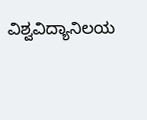ವಿಶ್ವವಿದ್ಯಾನಿಲಯ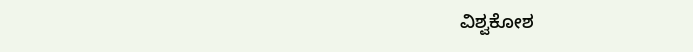ವಿಶ್ವಕೋಶ